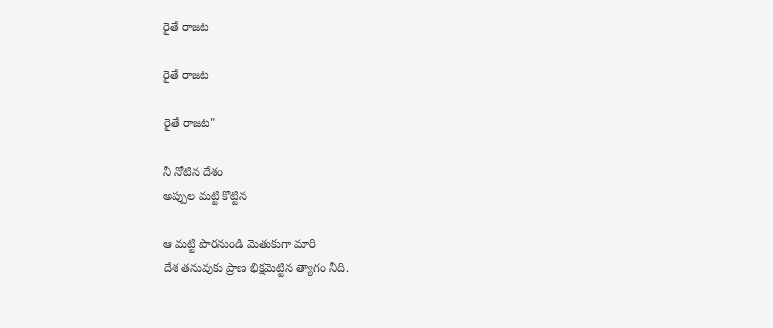రైతే రాజట

రైతే రాజట

రైతే రాజట"

నీ నోటిన దేశం
అప్పుల మట్టి కొట్టిన

ఆ మట్టి పొరనుండి మెతుకుగా మారి
దేశ తనువుకు ప్రాణ భిక్షమెట్టిన త్యాగం నీది.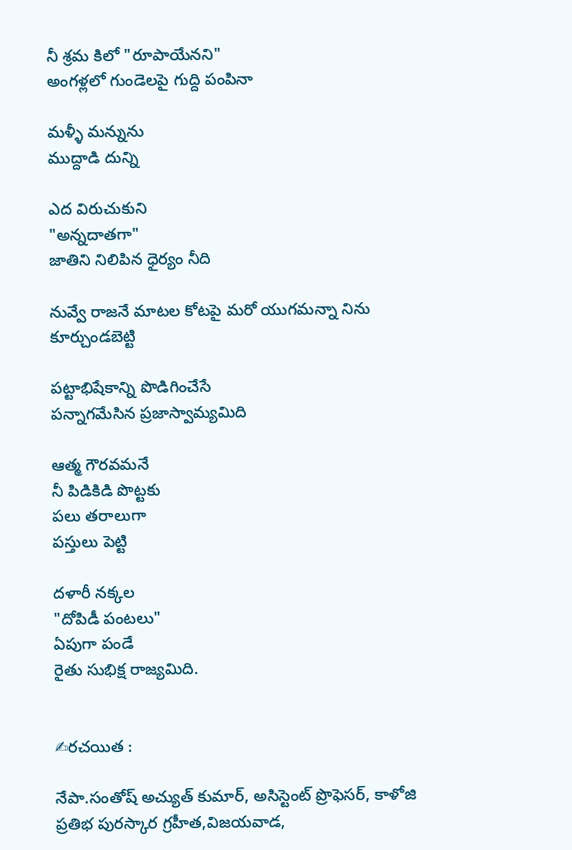నీ శ్రమ కిలో "రూపాయేనని"
అంగళ్లలో గుండెలపై గుద్ది పంపినా

మళ్ళీ మన్నును
ముద్దాడి దున్ని

ఎద విరుచుకుని
"అన్నదాతగా"
జాతిని నిలిపిన ధైర్యం నీది

నువ్వే రాజనే మాటల కోటపై మరో యుగమన్నా నిను కూర్చుండబెట్టి

పట్టాభిషేకాన్ని పొడిగించేసే
పన్నాగమేసిన ప్రజాస్వామ్యమిది

ఆత్మ గౌరవమనే
నీ పిడికిడి పొట్టకు
పలు తరాలుగా
పస్తులు పెట్టి

దళారీ నక్కల
"దోపిడీ పంటలు"
ఏపుగా పండే
రైతు సుభిక్ష రాజ్యమిది.


✍రచయిత :

నేపా.సంతోష్ అచ్యుత్ కుమార్, అసిస్టెంట్ ప్రొఫెసర్, కాళోజి ప్రతిభ పురస్కార గ్రహీత,విజయవాడ,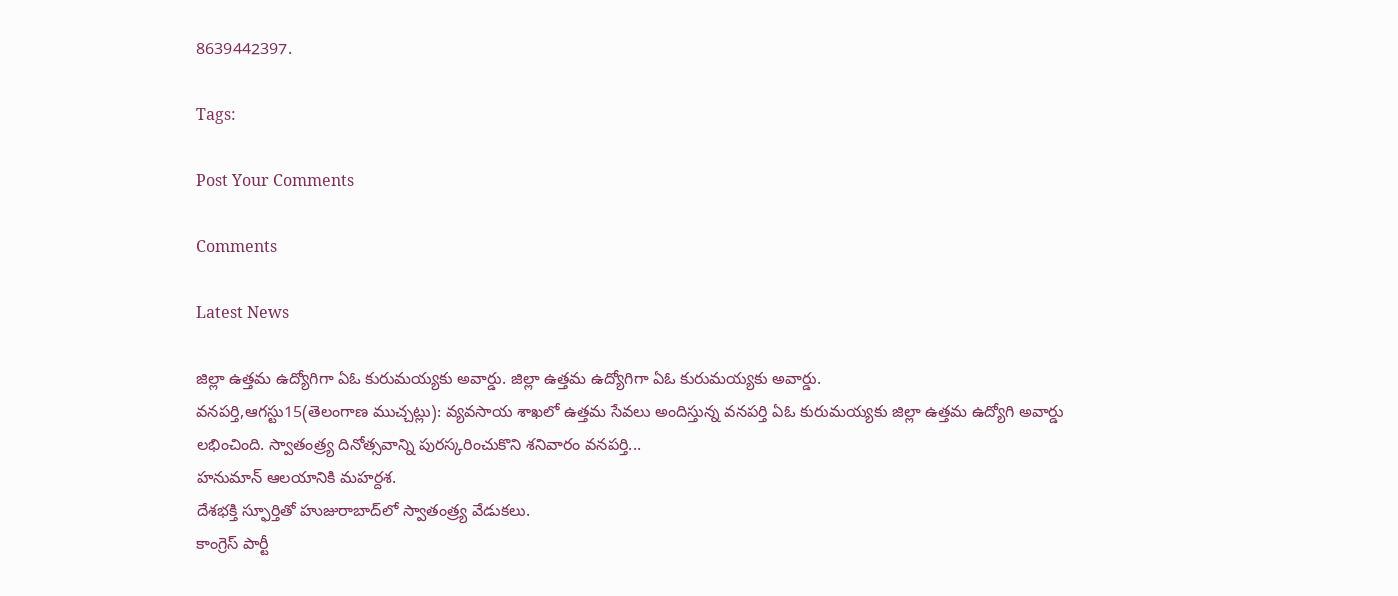8639442397.

Tags:

Post Your Comments

Comments

Latest News

జిల్లా ఉత్తమ ఉద్యోగిగా ఏఓ కురుమయ్యకు అవార్డు. జిల్లా ఉత్తమ ఉద్యోగిగా ఏఓ కురుమయ్యకు అవార్డు.
వనపర్తి,ఆగస్టు15(తెలంగాణ ముచ్చట్లు): వ్యవసాయ శాఖలో ఉత్తమ సేవలు అందిస్తున్న వనపర్తి ఏఓ కురుమయ్యకు జిల్లా ఉత్తమ ఉద్యోగి అవార్డు లభించింది. స్వాతంత్ర్య దినోత్సవాన్ని పురస్కరించుకొని శనివారం వనపర్తి...
హనుమాన్ ఆలయానికి మహర్దశ.
దేశభక్తి స్ఫూర్తితో హుజురాబాద్‌లో స్వాతంత్ర్య వేడుకలు.
కాంగ్రెస్ పార్టీ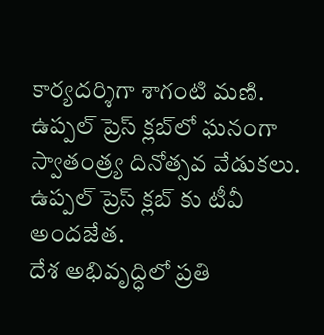కార్యదర్శిగా శాగంటి మణి.
ఉప్పల్ ప్రెస్ క్లబ్‌లో ఘనంగా స్వాతంత్ర్య దినోత్సవ వేడుకలు.
ఉప్పల్ ప్రెస్ క్లబ్‌ కు టీవీ అందజేత.
దేశ అభివృద్ధిలో ప్రతి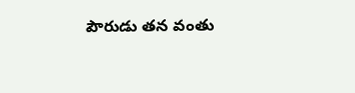పౌరుడు తన వంతు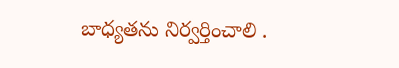బాధ్యతను నిర్వర్తించాలి .